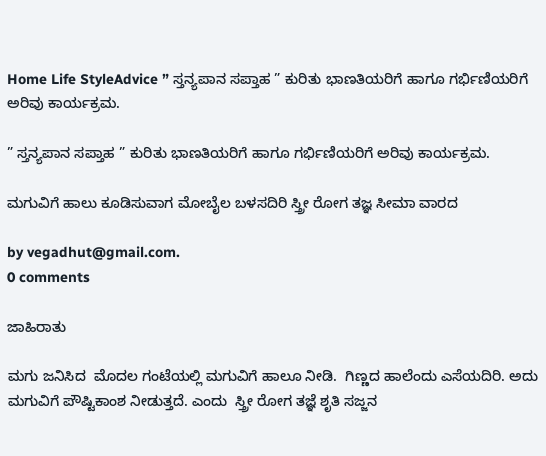Home Life StyleAdvice ” ಸ್ತನ್ಯಪಾನ ಸಪ್ತಾಹ ” ಕುರಿತು ಭಾಣತಿಯರಿಗೆ ಹಾಗೂ ಗರ್ಭಿಣಿಯರಿಗೆ ಅರಿವು ಕಾರ್ಯಕ್ರಮ.

” ಸ್ತನ್ಯಪಾನ ಸಪ್ತಾಹ ” ಕುರಿತು ಭಾಣತಿಯರಿಗೆ ಹಾಗೂ ಗರ್ಭಿಣಿಯರಿಗೆ ಅರಿವು ಕಾರ್ಯಕ್ರಮ.

ಮಗುವಿಗೆ ಹಾಲು ಕೂಡಿಸುವಾಗ ಮೋಬೈಲ ಬಳಸದಿರಿ ಸ್ತ್ರೀ ರೋಗ ತಜ್ಞ ಸೀಮಾ ವಾರದ

by vegadhut@gmail.com.
0 comments

ಜಾಹಿರಾತು

ಮಗು ಜನಿಸಿದ  ಮೊದಲ ಗಂಟೆಯಲ್ಲಿ ಮಗುವಿಗೆ ಹಾಲೂ ನೀಡಿ.  ಗಿಣ್ಣದ ಹಾಲೆಂದು ಎಸೆಯದಿರಿ. ಅದು ಮಗುವಿಗೆ ಪೌಷ್ಟಿಕಾಂಶ ನೀಡುತ್ತದೆ. ಎಂದು  ಸ್ತ್ರೀ ರೋಗ ತಜ್ಞೆ ಶೃತಿ ಸಜ್ಜನ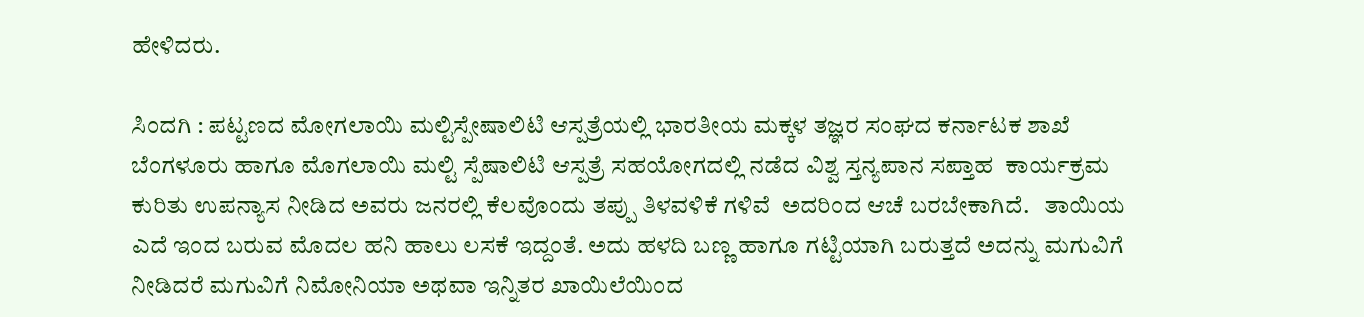ಹೇಳಿದರು.

ಸಿಂದಗಿ : ಪಟ್ಟಣದ ಮೋಗಲಾಯಿ ಮಲ್ಟಿಸ್ಪೇಷಾಲಿಟಿ ಆಸ್ಪತ್ರೆಯಲ್ಲಿ ಭಾರತೀಯ ಮಕ್ಕಳ ತಜ್ಞರ ಸಂಘದ ಕರ್ನಾಟಕ ಶಾಖೆ ಬೆಂಗಳೂರು ಹಾಗೂ ಮೊಗಲಾಯಿ ಮಲ್ಟಿ ಸ್ಪೆಷಾಲಿಟಿ ಆಸ್ಪತ್ರೆ ಸಹಯೋಗದಲ್ಲಿ ನಡೆದ ವಿಶ್ವ ಸ್ತನ್ಯಪಾನ ಸಪ್ತಾಹ  ಕಾರ್ಯಕ್ರಮ ಕುರಿತು ಉಪನ್ಯಾಸ ನೀಡಿದ ಅವರು ಜನರಲ್ಲಿ ಕೆಲವೊಂದು ತಪ್ಪು ತಿಳವಳಿಕೆ ಗಳಿವೆ  ಅದರಿಂದ ಆಚೆ ಬರಬೇಕಾಗಿದೆ.   ತಾಯಿಯ ಎದೆ ಇಂದ ಬರುವ ಮೊದಲ ಹನಿ ಹಾಲು ಲಸಕೆ ಇದ್ದಂತೆ. ಅದು ಹಳದಿ ಬಣ್ಣ ಹಾಗೂ ಗಟ್ಟಿಯಾಗಿ ಬರುತ್ತದೆ ಅದನ್ನು ಮಗುವಿಗೆ ನೀಡಿದರೆ ಮಗುವಿಗೆ ನಿಮೋನಿಯಾ ಅಥವಾ ಇನ್ನಿತರ ಖಾಯಿಲೆಯಿಂದ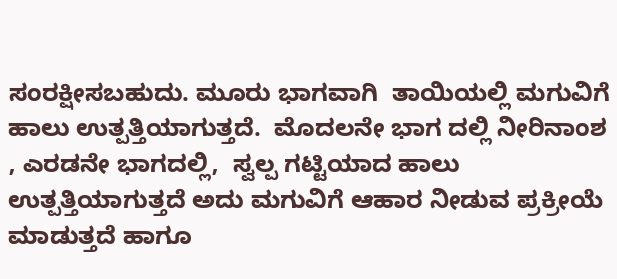ಸಂರಕ್ಷೀಸಬಹುದು. ಮೂರು ಭಾಗವಾಗಿ  ತಾಯಿಯಲ್ಲಿ ಮಗುವಿಗೆ ಹಾಲು ಉತ್ಪತ್ತಿಯಾಗುತ್ತದೆ.  ಮೊದಲನೇ ಭಾಗ ದಲ್ಲಿ ನೀರಿನಾಂಶ , ಎರಡನೇ ಭಾಗದಲ್ಲಿ,  ಸ್ವಲ್ಪ ಗಟ್ಟಿಯಾದ ಹಾಲು ಉತ್ಪತ್ತಿಯಾಗುತ್ತದೆ ಅದು ಮಗುವಿಗೆ ಆಹಾರ ನೀಡುವ ಪ್ರಕ್ರೀಯೆ ಮಾಡುತ್ತದೆ ಹಾಗೂ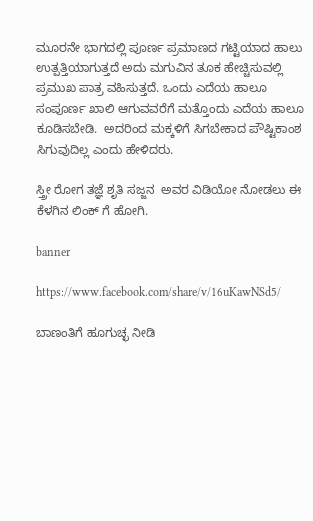ಮೂರನೇ ಭಾಗದಲ್ಲಿ ಪೂರ್ಣ ಪ್ರಮಾಣದ ಗಟ್ಟಿಯಾದ ಹಾಲು ಉತ್ಪತ್ತಿಯಾಗುತ್ತದೆ ಅದು ಮಗುವಿನ ತೂಕ ಹೇಚ್ಚಿಸುವಲ್ಲಿ ಪ್ರಮುಖ ಪಾತ್ರ ವಹಿಸುತ್ತದೆ. ಒಂದು ಎದೆಯ ಹಾಲೂ ಸಂಪೂರ್ಣ ಖಾಲಿ ಆಗುವವರೆಗೆ ಮತ್ತೊಂದು ಎದೆಯ ಹಾಲೂ ಕೂಡಿಸಬೇಡಿ.  ಅದರಿಂದ ಮಕ್ಕಳಿಗೆ ಸಿಗಬೇಕಾದ ಪೌಷ್ಟಿಕಾಂಶ ಸಿಗುವುದಿಲ್ಲ ಎಂದು ಹೇಳಿದರು.

ಸ್ತ್ರೀ ರೋಗ ತಜ್ಞೆ ಶೃತಿ ಸಜ್ಜನ  ಅವರ ವಿಡಿಯೋ ನೋಡಲು ಈ ಕೆಳಗಿನ ಲಿಂಕ್ ಗೆ ಹೋಗಿ.

banner

https://www.facebook.com/share/v/16uKawNSd5/

ಬಾಣಂತಿಗೆ ಹೂಗುಚ್ಛ ನೀಡಿ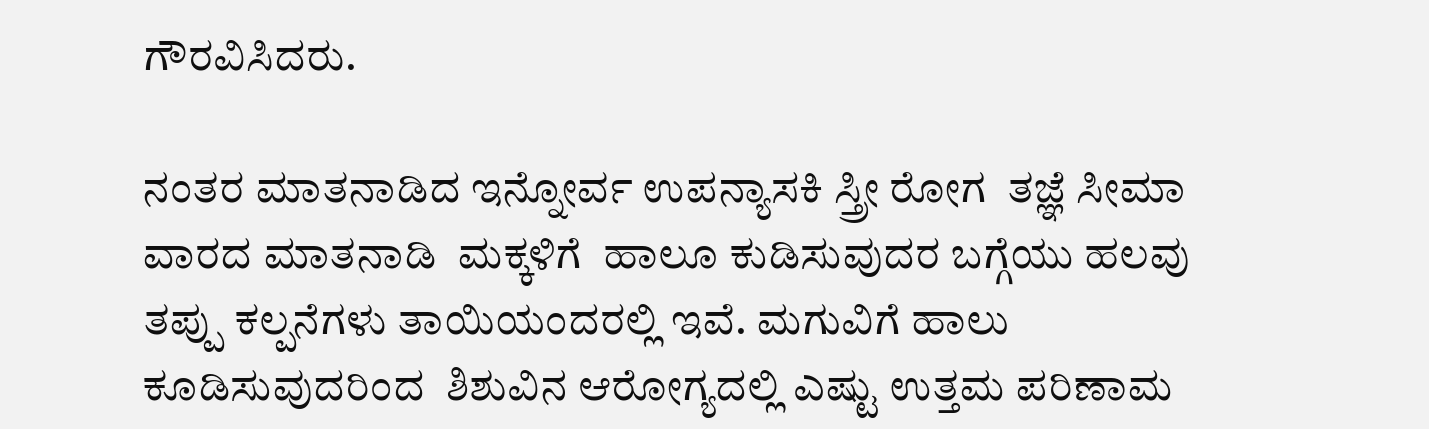ಗೌರವಿಸಿದರು.

ನಂತರ ಮಾತನಾಡಿದ ಇನ್ನೋರ್ವ ಉಪನ್ಯಾಸಕಿ ಸ್ತ್ರೀ ರೋಗ  ತಜ್ಞೆ ಸೀಮಾ ವಾರದ ಮಾತನಾಡಿ  ಮಕ್ಕಳಿಗೆ  ಹಾಲೂ ಕುಡಿಸುವುದರ ಬಗ್ಗೆಯು ಹಲವು ತಪ್ಪು ಕಲ್ಪನೆಗಳು ತಾಯಿಯಂದರಲ್ಲಿ ಇವೆ. ಮಗುವಿಗೆ ಹಾಲು ಕೂಡಿಸುವುದರಿಂದ  ಶಿಶುವಿನ ಆರೋಗ್ಯದಲ್ಲಿ ಎಷ್ಟು ಉತ್ತಮ ಪರಿಣಾಮ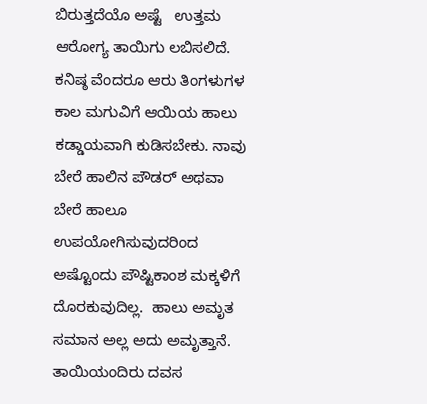ಬಿರುತ್ತದೆಯೊ ಅಷ್ಟೆ   ಉತ್ತಮ ಆರೋಗ್ಯ ತಾಯಿಗು ಲಬಿಸಲಿದೆ. ಕನಿಷ್ಠ ವೆಂದರೂ ಆರು ತಿಂಗಳುಗಳ ಕಾಲ ಮಗುವಿಗೆ ಆಯಿಯ ಹಾಲು ಕಡ್ಡಾಯವಾಗಿ ಕುಡಿಸಬೇಕು. ನಾವು ಬೇರೆ ಹಾಲಿನ ಪೌಡರ್ ಅಥವಾ ಬೇರೆ ಹಾಲೂ ಉಪಯೋಗಿಸುವುದರಿಂದ ಅಷ್ಟೊಂದು ಪೌಷ್ಟಿಕಾಂಶ ಮಕ್ಕಳಿಗೆ ದೊರಕುವುದಿಲ್ಲ.  ಹಾಲು ಅಮೃತ ಸಮಾನ ಅಲ್ಲ ಅದು ಅಮೃತ್ತಾನೆ.   ತಾಯಿಯಂದಿರು ದವಸ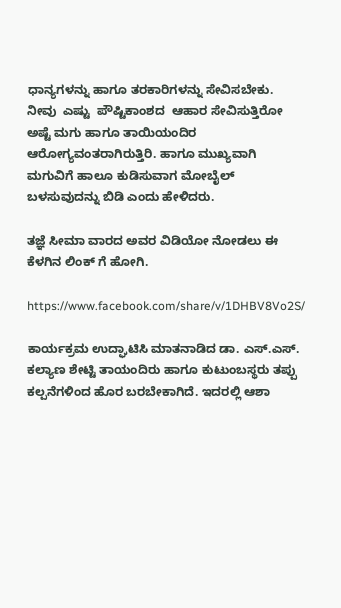ಧಾನ್ಯಗಳನ್ನು ಹಾಗೂ ತರಕಾರಿಗಳನ್ನು ಸೇವಿಸಬೇಕು. ನೀವು  ಎಷ್ಟು  ಪೌಷ್ಟಿಕಾಂಶದ  ಆಹಾರ ಸೇವಿಸುತ್ತಿರೋ ಅಷ್ಟೆ ಮಗು ಹಾಗೂ ತಾಯಿಯಂದಿರ ಆರೋಗ್ಯವಂತರಾಗಿರುತ್ತಿರಿ. ಹಾಗೂ ಮುಖ್ಯವಾಗಿ ಮಗುವಿಗೆ ಹಾಲೂ ಕುಡಿಸುವಾಗ ಮೋಬೈಲ್ ಬಳಸುವುದನ್ನು ಬಿಡಿ ಎಂದು ಹೇಳಿದರು.

ತಜ್ಞೆ ಸೀಮಾ ವಾರದ ಅವರ ವಿಡಿಯೋ ನೋಡಲು ಈ ಕೆಳಗಿನ ಲಿಂಕ್ ಗೆ ಹೋಗಿ.

https://www.facebook.com/share/v/1DHBV8Vo2S/

ಕಾರ್ಯಕ್ರಮ ಉದ್ಘಾಟಿಸಿ ಮಾತನಾಡಿದ ಡಾ. ಎಸ್.ಎಸ್. ಕಲ್ಯಾಣ ಶೇಟ್ಟಿ ತಾಯಂದಿರು ಹಾಗೂ ಕುಟುಂಬಸ್ಥರು ತಪ್ಪು ಕಲ್ಪನೆಗಳಿಂದ ಹೊರ ಬರಬೇಕಾಗಿದೆ. ಇದರಲ್ಲಿ ಆಶಾ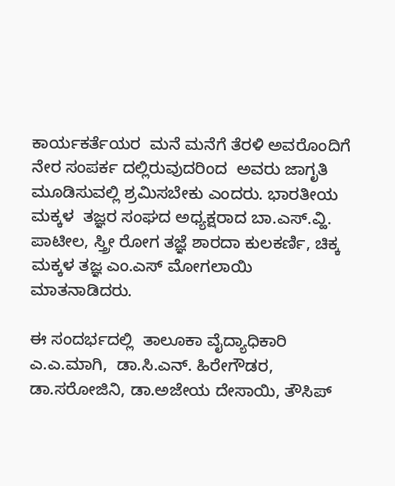ಕಾರ್ಯಕರ್ತೆಯರ  ಮನೆ ಮನೆಗೆ ತೆರಳಿ ಅವರೊಂದಿಗೆ ನೇರ ಸಂಪರ್ಕ ದಲ್ಲಿರುವುದರಿಂದ  ಅವರು ಜಾಗೃತಿ ಮೂಡಿಸುವಲ್ಲಿ ಶ್ರಮಿಸಬೇಕು ಎಂದರು. ಭಾರತೀಯ  ಮಕ್ಕಳ  ತಜ್ಞರ ಸಂಘದ ಅಧ್ಯಕ್ಷರಾದ ಬಾ.ಎಸ್.ವ್ಹಿ. ಪಾಟೀಲ, ಸ್ತ್ರೀ ರೋಗ ತಜ್ಞೆ ಶಾರದಾ ಕುಲಕರ್ಣಿ, ಚಿಕ್ಕ ಮಕ್ಕಳ ತಜ್ಞ ಎಂ.ಎಸ್ ಮೋಗಲಾಯಿ ಮಾತನಾಡಿದರು.

ಈ ಸಂದರ್ಭದಲ್ಲಿ  ತಾಲೂಕಾ ವೈದ್ಯಾಧಿಕಾರಿ ಎ.ಎ.ಮಾಗಿ,  ಡಾ.ಸಿ.ಎನ್. ಹಿರೇಗೌಡರ, ಡಾ.ಸರೋಜಿನಿ, ಡಾ.ಅಜೇಯ ದೇಸಾಯಿ, ತೌಸಿಪ್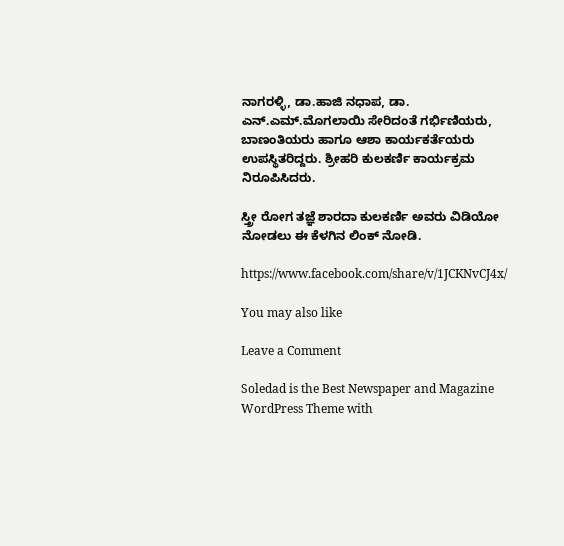ನಾಗರಳ್ಳಿ, ಡಾ.ಹಾಜಿ ನಧಾಪ, ಡಾ. ಎನ್.ಎಮ್.ಮೊಗಲಾಯಿ ಸೇರಿದಂತೆ ಗರ್ಭಿಣಿಯರು, ಬಾಣಂತಿಯರು ಹಾಗೂ ಆಶಾ ಕಾರ್ಯಕರ್ತೆಯರು ಉಪಸ್ಥಿತರಿದ್ದರು. ಶ್ರೀಹರಿ ಕುಲಕರ್ಣಿ ಕಾರ್ಯಕ್ರಮ ನಿರೂಪಿಸಿದರು.

ಸ್ತ್ರೀ ರೋಗ ತಜ್ಞೆ ಶಾರದಾ ಕುಲಕರ್ಣಿ ಅವರು ವಿಡಿಯೋ ನೋಡಲು ಈ ಕೆಳಗಿನ ಲಿಂಕ್ ನೋಡಿ.

https://www.facebook.com/share/v/1JCKNvCJ4x/

You may also like

Leave a Comment

Soledad is the Best Newspaper and Magazine WordPress Theme with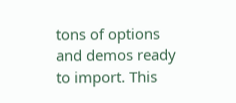tons of options and demos ready to import. This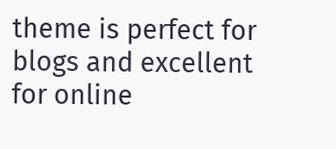theme is perfect for blogs and excellent for online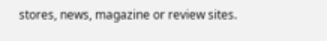stores, news, magazine or review sites.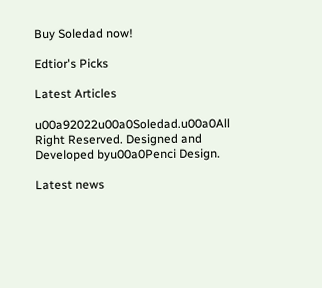Buy Soledad now!

Edtior's Picks

Latest Articles

u00a92022u00a0Soledad.u00a0All Right Reserved. Designed and Developed byu00a0Penci Design.

Latest news